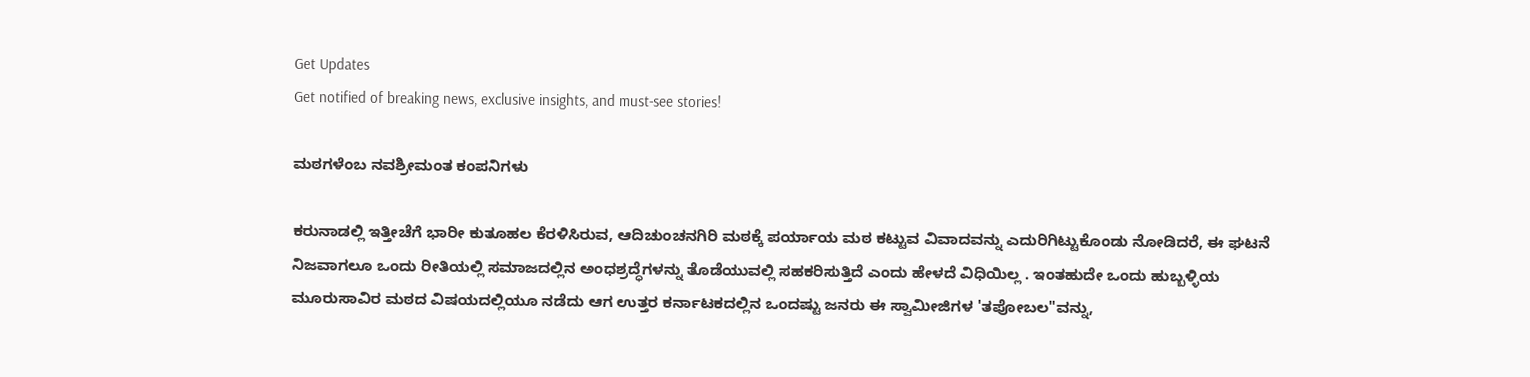Get Updates
Get notified of breaking news, exclusive insights, and must-see stories!

ಮಠಗಳೆಂಬ ನವಶ್ರೀಮಂತ ಕಂಪನಿಗಳು

ಕರುನಾಡಲ್ಲಿ ಇತ್ತೀಚೆಗೆ ಭಾರೀ ಕುತೂಹಲ ಕೆರಳಿಸಿರುವ, ಆದಿಚುಂಚನಗಿರಿ ಮಠಕ್ಕೆ ಪರ್ಯಾಯ ಮಠ ಕಟ್ಟುವ ವಿವಾದವನ್ನು ಎದುರಿಗಿಟ್ಟುಕೊಂಡು ನೋಡಿದರೆ, ಈ ಘಟನೆ ನಿಜವಾಗಲೂ ಒಂದು ರೀತಿಯಲ್ಲಿ ಸಮಾಜದಲ್ಲಿನ ಅಂಧಶ್ರದ್ಧೆಗಳನ್ನು ತೊಡೆಯುವಲ್ಲಿ ಸಹಕರಿಸುತ್ತಿದೆ ಎಂದು ಹೇಳದೆ ವಿಧಿಯಿಲ್ಲ . ಇಂತಹುದೇ ಒಂದು ಹುಬ್ಬಳ್ಳಿಯ ಮೂರುಸಾವಿರ ಮಠದ ವಿಷಯದಲ್ಲಿಯೂ ನಡೆದು ಆಗ ಉತ್ತರ ಕರ್ನಾಟಕದಲ್ಲಿನ ಒಂದಷ್ಟು ಜನರು ಈ ಸ್ವಾಮೀಜಿಗಳ 'ತಪೋಬಲ"ವನ್ನು,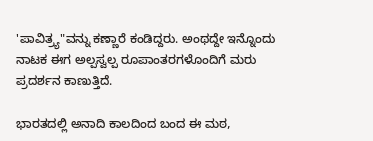'ಪಾವಿತ್ರ್ಯ"ವನ್ನು ಕಣ್ಣಾರೆ ಕಂಡಿದ್ದರು. ಅಂಥದ್ದೇ ಇನ್ನೊಂದು ನಾಟಕ ಈಗ ಅಲ್ಪಸ್ವಲ್ಪ ರೂಪಾಂತರಗಳೊಂದಿಗೆ ಮರು ಪ್ರದರ್ಶನ ಕಾಣುತ್ತಿದೆ.

ಭಾರತದಲ್ಲಿ ಅನಾದಿ ಕಾಲದಿಂದ ಬಂದ ಈ ಮಠ,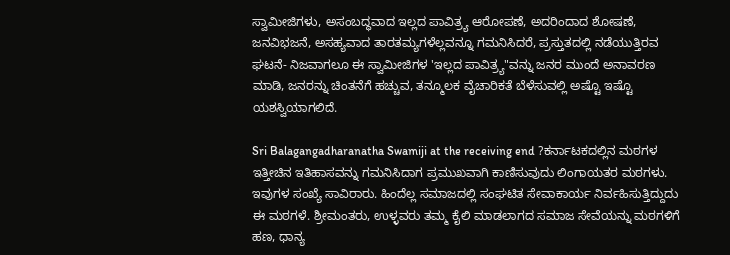ಸ್ವಾಮೀಜಿಗಳು, ಅಸಂಬದ್ಧವಾದ ಇಲ್ಲದ ಪಾವಿತ್ರ್ಯ ಆರೋಪಣೆ, ಅದರಿಂದಾದ ಶೋಷಣೆ, ಜನವಿಭಜನೆ, ಅಸಹ್ಯವಾದ ತಾರತಮ್ಯಗಳೆಲ್ಲವನ್ನೂ ಗಮನಿಸಿದರೆ, ಪ್ರಸ್ತುತದಲ್ಲಿ ನಡೆಯುತ್ತಿರವ ಘಟನೆ- ನಿಜವಾಗಲೂ ಈ ಸ್ವಾಮೀಜಿಗಳ 'ಇಲ್ಲದ ಪಾವಿತ್ರ್ಯ"ವನ್ನು ಜನರ ಮುಂದೆ ಅನಾವರಣ ಮಾಡಿ, ಜನರನ್ನು ಚಿಂತನೆಗೆ ಹಚ್ಚುವ, ತನ್ಮೂಲಕ ವೈಚಾರಿಕತೆ ಬೆಳೆಸುವಲ್ಲಿ ಅಷ್ಟೊ ಇಷ್ಟೊ ಯಶಸ್ವಿಯಾಗಲಿದೆ.

Sri Balagangadharanatha Swamiji at the receiving end ?ಕರ್ನಾಟಕದಲ್ಲಿನ ಮಠಗಳ ಇತ್ತೀಚಿನ ಇತಿಹಾಸವನ್ನು ಗಮನಿಸಿದಾಗ ಪ್ರಮುಖವಾಗಿ ಕಾಣಿಸುವುದು ಲಿಂಗಾಯತರ ಮಠಗಳು. ಇವುಗಳ ಸಂಖ್ಯೆ ಸಾವಿರಾರು. ಹಿಂದೆಲ್ಲ ಸಮಾಜದಲ್ಲಿ ಸಂಘಟಿತ ಸೇವಾಕಾರ್ಯ ನಿರ್ವಹಿಸುತ್ತಿದ್ದುದು ಈ ಮಠಗಳೆ. ಶ್ರೀಮಂತರು, ಉಳ್ಳವರು ತಮ್ಮ ಕೈಲಿ ಮಾಡಲಾಗದ ಸಮಾಜ ಸೇವೆಯನ್ನು ಮಠಗಳಿಗೆ ಹಣ, ಧಾನ್ಯ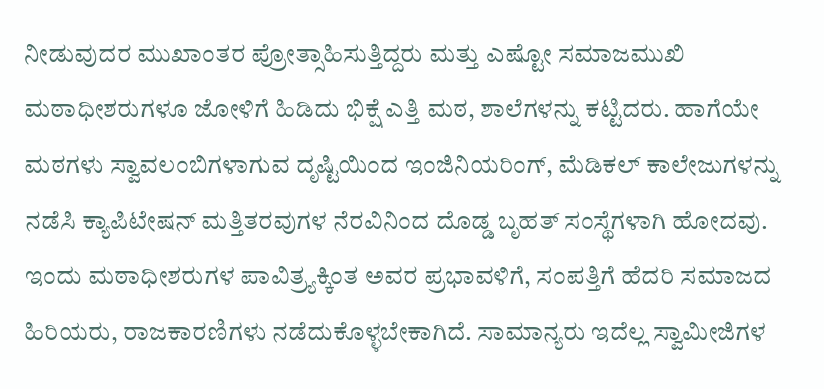ನೀಡುವುದರ ಮುಖಾಂತರ ಪ್ರೋತ್ಸಾಹಿಸುತ್ತಿದ್ದರು ಮತ್ತು ಎಷ್ಟೋ ಸಮಾಜಮುಖಿ ಮಠಾಧೀಶರುಗಳೂ ಜೋಳಿಗೆ ಹಿಡಿದು ಭಿಕ್ಷೆ ಎತ್ತಿ ಮಠ, ಶಾಲೆಗಳನ್ನು ಕಟ್ಟಿದರು. ಹಾಗೆಯೇ ಮಠಗಳು ಸ್ವಾವಲಂಬಿಗಳಾಗುವ ದೃಷ್ಟಿಯಿಂದ ಇಂಜಿನಿಯರಿಂಗ್‌, ಮೆಡಿಕಲ್‌ ಕಾಲೇಜುಗಳನ್ನು ನಡೆಸಿ ಕ್ಯಾಪಿಟೇಷನ್‌ ಮತ್ತಿತರವುಗಳ ನೆರವಿನಿಂದ ದೊಡ್ಡ ಬೃಹತ್‌ ಸಂಸ್ಥೆಗಳಾಗಿ ಹೋದವು. ಇಂದು ಮಠಾಧೀಶರುಗಳ ಪಾವಿತ್ರ್ಯಕ್ಕಿಂತ ಅವರ ಪ್ರಭಾವಳಿಗೆ, ಸಂಪತ್ತಿಗೆ ಹೆದರಿ ಸಮಾಜದ ಹಿರಿಯರು, ರಾಜಕಾರಣಿಗಳು ನಡೆದುಕೊಳ್ಳಬೇಕಾಗಿದೆ. ಸಾಮಾನ್ಯರು ಇದೆಲ್ಲ ಸ್ವಾಮೀಜಿಗಳ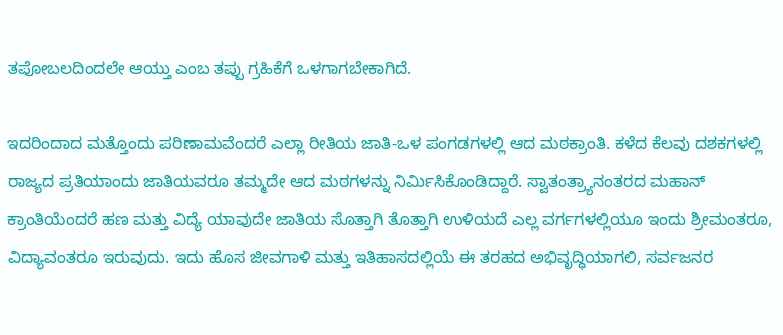ತಪೋಬಲದಿಂದಲೇ ಆಯ್ತು ಎಂಬ ತಪ್ಪು ಗ್ರಹಿಕೆಗೆ ಒಳಗಾಗಬೇಕಾಗಿದೆ.

ಇದರಿಂದಾದ ಮತ್ತೊಂದು ಪರಿಣಾಮವೆಂದರೆ ಎಲ್ಲಾ ರೀತಿಯ ಜಾತಿ-ಒಳ ಪಂಗಡಗಳಲ್ಲಿ ಆದ ಮಠಕ್ರಾಂತಿ. ಕಳೆದ ಕೆಲವು ದಶಕಗಳಲ್ಲಿ ರಾಜ್ಯದ ಪ್ರತಿಯಾಂದು ಜಾತಿಯವರೂ ತಮ್ಮದೇ ಆದ ಮಠಗಳನ್ನು ನಿರ್ಮಿಸಿಕೊಂಡಿದ್ದಾರೆ. ಸ್ವಾತಂತ್ರ್ಯಾನಂತರದ ಮಹಾನ್‌ ಕ್ರಾಂತಿಯೆಂದರೆ ಹಣ ಮತ್ತು ವಿದ್ಯೆ ಯಾವುದೇ ಜಾತಿಯ ಸೊತ್ತಾಗಿ ತೊತ್ತಾಗಿ ಉಳಿಯದೆ ಎಲ್ಲ ವರ್ಗಗಳಲ್ಲಿಯೂ ಇಂದು ಶ್ರೀಮಂತರೂ, ವಿದ್ಯಾವಂತರೂ ಇರುವುದು. ಇದು ಹೊಸ ಜೀವಗಾಳಿ ಮತ್ತು ಇತಿಹಾಸದಲ್ಲಿಯೆ ಈ ತರಹದ ಅಭಿವೃದ್ಧಿಯಾಗಲಿ, ಸರ್ವಜನರ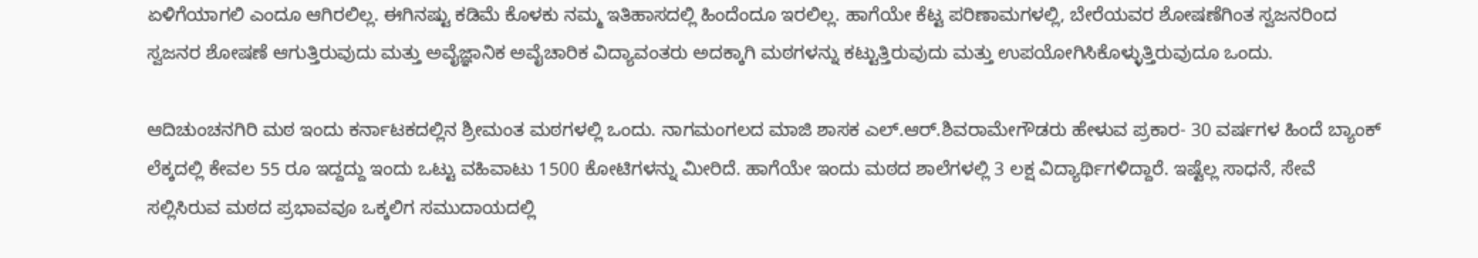ಏಳಿಗೆಯಾಗಲಿ ಎಂದೂ ಆಗಿರಲಿಲ್ಲ. ಈಗಿನಷ್ಟು ಕಡಿಮೆ ಕೊಳಕು ನಮ್ಮ ಇತಿಹಾಸದಲ್ಲಿ ಹಿಂದೆಂದೂ ಇರಲಿಲ್ಲ. ಹಾಗೆಯೇ ಕೆಟ್ಟ ಪರಿಣಾಮಗಳಲ್ಲಿ, ಬೇರೆಯವರ ಶೋಷಣೆಗಿಂತ ಸ್ವಜನರಿಂದ ಸ್ವಜನರ ಶೋಷಣೆ ಆಗುತ್ತಿರುವುದು ಮತ್ತು ಅವೈಜ್ಞಾನಿಕ ಅವೈಚಾರಿಕ ವಿದ್ಯಾವಂತರು ಅದಕ್ಕಾಗಿ ಮಠಗಳನ್ನು ಕಟ್ಟುತ್ತಿರುವುದು ಮತ್ತು ಉಪಯೋಗಿಸಿಕೊಳ್ಳುತ್ತಿರುವುದೂ ಒಂದು.

ಆದಿಚುಂಚನಗಿರಿ ಮಠ ಇಂದು ಕರ್ನಾಟಕದಲ್ಲಿನ ಶ್ರೀಮಂತ ಮಠಗಳಲ್ಲಿ ಒಂದು. ನಾಗಮಂಗಲದ ಮಾಜಿ ಶಾಸಕ ಎಲ್‌.ಆರ್‌.ಶಿವರಾಮೇಗೌಡರು ಹೇಳುವ ಪ್ರಕಾರ- 30 ವರ್ಷಗಳ ಹಿಂದೆ ಬ್ಯಾಂಕ್‌ ಲೆಕ್ಕದಲ್ಲಿ ಕೇವಲ 55 ರೂ ಇದ್ದದ್ದು ಇಂದು ಒಟ್ಟು ವಹಿವಾಟು 1500 ಕೋಟಿಗಳನ್ನು ಮೀರಿದೆ. ಹಾಗೆಯೇ ಇಂದು ಮಠದ ಶಾಲೆಗಳಲ್ಲಿ 3 ಲಕ್ಷ ವಿದ್ಯಾರ್ಥಿಗಳಿದ್ದಾರೆ. ಇಷ್ಟೆಲ್ಲ ಸಾಧನೆ, ಸೇವೆ ಸಲ್ಲಿಸಿರುವ ಮಠದ ಪ್ರಭಾವವೂ ಒಕ್ಕಲಿಗ ಸಮುದಾಯದಲ್ಲಿ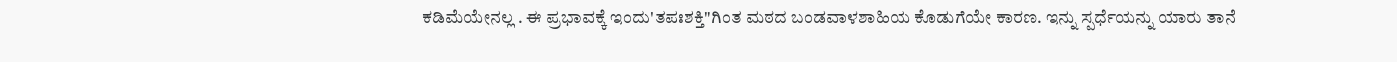ಕಡಿಮೆಯೇನಲ್ಲ . ಈ ಪ್ರಭಾವಕ್ಕೆ ಇಂದು'ತಪಃಶಕ್ತಿ"ಗಿಂತ ಮಠದ ಬಂಡವಾಳಶಾಹಿಯ ಕೊಡುಗೆಯೇ ಕಾರಣ. ಇನ್ನು ಸ್ಪರ್ಧೆಯನ್ನು ಯಾರು ತಾನೆ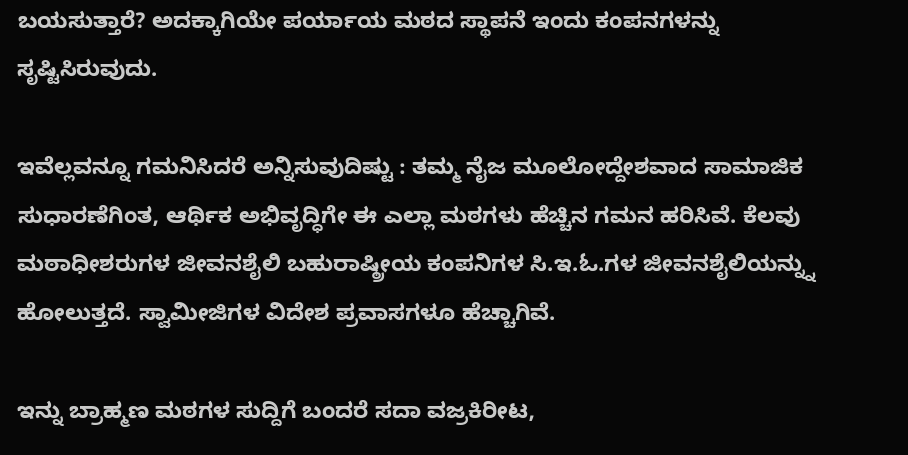ಬಯಸುತ್ತಾರೆ? ಅದಕ್ಕಾಗಿಯೇ ಪರ್ಯಾಯ ಮಠದ ಸ್ಥಾಪನೆ ಇಂದು ಕಂಪನಗಳನ್ನು ಸೃಷ್ಟಿಸಿರುವುದು.

ಇವೆಲ್ಲವನ್ನೂ ಗಮನಿಸಿದರೆ ಅನ್ನಿಸುವುದಿಷ್ಟು : ತಮ್ಮ ನೈಜ ಮೂಲೋದ್ದೇಶವಾದ ಸಾಮಾಜಿಕ ಸುಧಾರಣೆಗಿಂತ, ಆರ್ಥಿಕ ಅಭಿವೃದ್ಧಿಗೇ ಈ ಎಲ್ಲಾ ಮಠಗಳು ಹೆಚ್ಚಿನ ಗಮನ ಹರಿಸಿವೆ. ಕೆಲವು ಮಠಾಧೀಶರುಗಳ ಜೀವನಶೈಲಿ ಬಹುರಾಷ್ಠ್ರೀಯ ಕಂಪನಿಗಳ ಸಿ.ಇ.ಓ.ಗಳ ಜೀವನಶೈಲಿಯನ್ನ್ನು ಹೋಲುತ್ತದೆ. ಸ್ವಾಮೀಜಿಗಳ ವಿದೇಶ ಪ್ರವಾಸಗಳೂ ಹೆಚ್ಚಾಗಿವೆ.

ಇನ್ನು ಬ್ರಾಹ್ಮಣ ಮಠಗಳ ಸುದ್ದಿಗೆ ಬಂದರೆ ಸದಾ ವಜ್ರಕಿರೀಟ,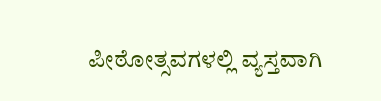ಪೀಠೋತ್ಸವಗಳಲ್ಲಿ ವ್ಯಸ್ತವಾಗಿ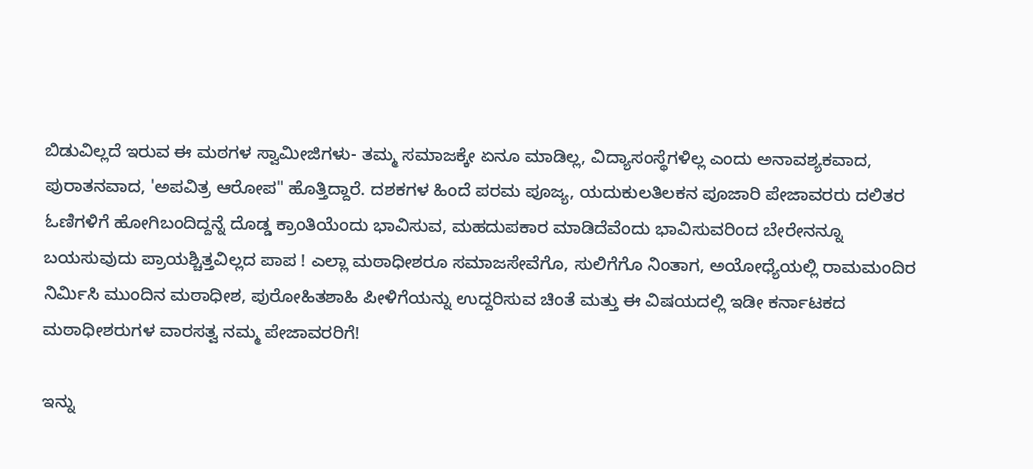ಬಿಡುವಿಲ್ಲದೆ ಇರುವ ಈ ಮಠಗಳ ಸ್ವಾಮೀಜಿಗಳು- ತಮ್ಮ ಸಮಾಜಕ್ಕೇ ಏನೂ ಮಾಡಿಲ್ಲ, ವಿದ್ಯಾಸಂಸ್ಥೆಗಳಿಲ್ಲ ಎಂದು ಅನಾವಶ್ಯಕವಾದ, ಪುರಾತನವಾದ, 'ಅಪವಿತ್ರ ಆರೋಪ" ಹೊತ್ತಿದ್ದಾರೆ. ದಶಕಗಳ ಹಿಂದೆ ಪರಮ ಪೂಜ್ಯ, ಯದುಕುಲತಿಲಕನ ಪೂಜಾರಿ ಪೇಜಾವರರು ದಲಿತರ ಓಣಿಗಳಿಗೆ ಹೋಗಿಬಂದಿದ್ದನ್ನೆ ದೊಡ್ಡ ಕ್ರಾಂತಿಯೆಂದು ಭಾವಿಸುವ, ಮಹದುಪಕಾರ ಮಾಡಿದೆವೆಂದು ಭಾವಿಸುವರಿಂದ ಬೇರೇನನ್ನೂ ಬಯಸುವುದು ಪ್ರಾಯಶ್ಚಿತ್ತವಿಲ್ಲದ ಪಾಪ ! ಎಲ್ಲಾ ಮಠಾಧೀಶರೂ ಸಮಾಜಸೇವೆಗೊ, ಸುಲಿಗೆಗೊ ನಿಂತಾಗ, ಅಯೋಧ್ಯೆಯಲ್ಲಿ ರಾಮಮಂದಿರ ನಿರ್ಮಿಸಿ ಮುಂದಿನ ಮಠಾಧೀಶ, ಪುರೋಹಿತಶಾಹಿ ಪೀಳಿಗೆಯನ್ನು ಉದ್ದರಿಸುವ ಚಿಂತೆ ಮತ್ತು ಈ ವಿಷಯದಲ್ಲಿ ಇಡೀ ಕರ್ನಾಟಕದ ಮಠಾಧೀಶರುಗಳ ವಾರಸತ್ವ ನಮ್ಮ ಪೇಜಾವರರಿಗೆ!

ಇನ್ನು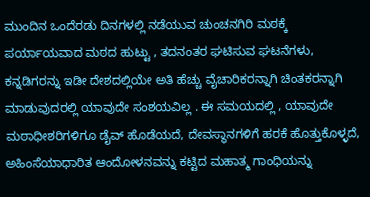ಮುಂದಿನ ಒಂದೆರಡು ದಿನಗಳಲ್ಲಿ ನಡೆಯುವ ಚುಂಚನಗಿರಿ ಮಠಕ್ಕೆ ಪರ್ಯಾಯವಾದ ಮಠದ ಹುಟ್ಟು , ತದನಂತರ ಘಟಿಸುವ ಘಟನೆಗಳು, ಕನ್ನಡಿಗರನ್ನು ಇಡೀ ದೇಶದಲ್ಲಿಯೇ ಅತಿ ಹೆಚ್ಚು ವೈಚಾರಿಕರನ್ನಾಗಿ ಚಿಂತಕರನ್ನಾಗಿ ಮಾಡುವುದರಲ್ಲಿ ಯಾವುದೇ ಸಂಶಯವಿಲ್ಲ . ಈ ಸಮಯದಲ್ಲಿ , ಯಾವುದೇ ಮಠಾಧೀಶರಿಗಳಿಗೂ ಡೈವ್‌ ಹೊಡೆಯದೆ, ದೇವಸ್ಥಾನಗಳಿಗೆ ಹರಕೆ ಹೊತ್ತುಕೊಳ್ಳದೆ, ಅಹಿಂಸೆಯಾಧಾರಿತ ಆಂದೋಳನವನ್ನು ಕಟ್ಟಿದ ಮಹಾತ್ಮ ಗಾಂಧಿಯನ್ನು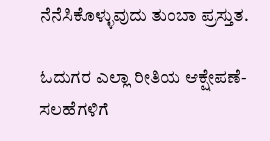ನೆನೆಸಿಕೊಳ್ಳುವುದು ತುಂಬಾ ಪ್ರಸ್ತುತ.

ಓದುಗರ ಎಲ್ಲಾ ರೀತಿಯ ಆಕ್ಷೇಪಣೆ-ಸಲಹೆಗಳಿಗೆ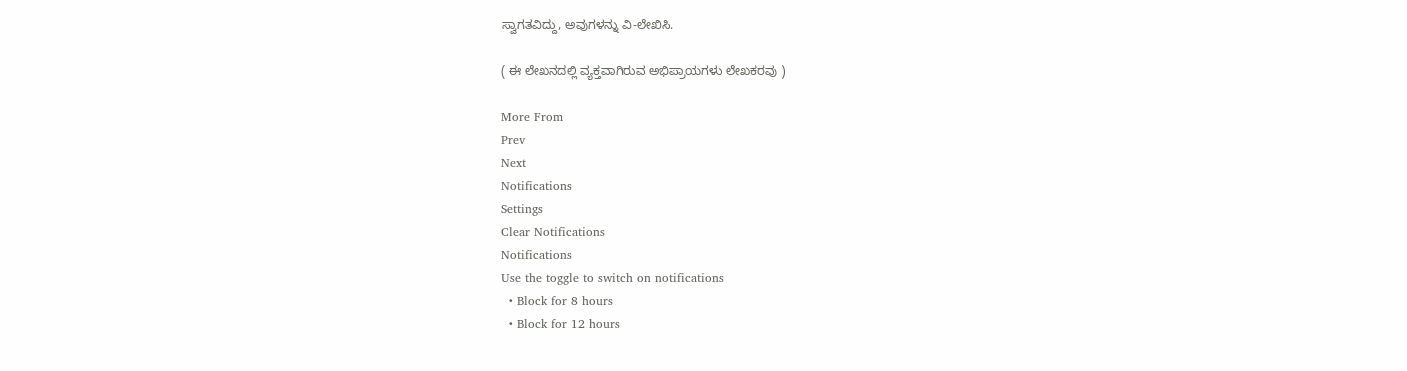ಸ್ವಾಗತವಿದ್ದು, ಅವುಗಳನ್ನು ವಿ-ಲೇಖಿಸಿ.

( ಈ ಲೇಖನದಲ್ಲಿ ವ್ಯಕ್ತವಾಗಿರುವ ಅಭಿಪ್ರಾಯಗಳು ಲೇಖಕರವು )

More From
Prev
Next
Notifications
Settings
Clear Notifications
Notifications
Use the toggle to switch on notifications
  • Block for 8 hours
  • Block for 12 hours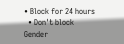• Block for 24 hours
  • Don't block
Gender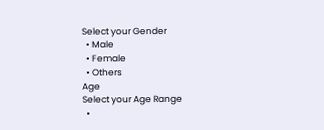Select your Gender
  • Male
  • Female
  • Others
Age
Select your Age Range
  •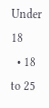Under 18
  • 18 to 25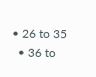• 26 to 35
  • 36 to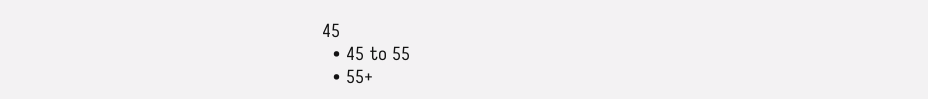45
  • 45 to 55
  • 55+